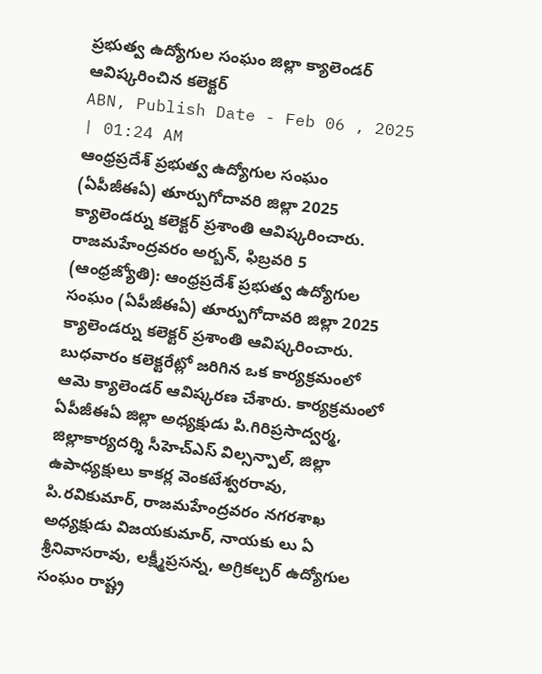ప్రభుత్వ ఉద్యోగుల సంఘం జిల్లా క్యాలెండర్ ఆవిష్కరించిన కలెక్టర్
ABN, Publish Date - Feb 06 , 2025 | 01:24 AM
ఆంధ్రప్రదేశ్ ప్రభుత్వ ఉద్యోగుల సంఘం (ఏపీజీఈఏ) తూర్పుగోదావరి జిల్లా 2025 క్యాలెండర్ను కలెక్టర్ ప్రశాంతి ఆవిష్కరించారు.
రాజమహేంద్రవరం అర్బన్, ఫిబ్రవరి 5 (ఆంధ్రజ్యోతి): ఆంధ్రప్రదేశ్ ప్రభుత్వ ఉద్యోగుల సంఘం (ఏపీజీఈఏ) తూర్పుగోదావరి జిల్లా 2025 క్యాలెండర్ను కలెక్టర్ ప్రశాంతి ఆవిష్కరించారు. బుధవారం కలెక్టరేట్లో జరిగిన ఒక కార్యక్రమంలో ఆమె క్యాలెండర్ ఆవిష్కరణ చేశారు. కార్యక్రమంలో ఏపీజీఈఏ జిల్లా అధ్యక్షుడు పి.గిరిప్రసాద్వర్మ, జిల్లాకార్యదర్శి సీహెచ్ఎస్ విల్సన్పాల్, జిల్లా ఉపాధ్యక్షులు కాకర్ల వెంకటేశ్వరరావు, పి.రవికుమార్, రాజమహేంద్రవరం నగరశాఖ అధ్యక్షుడు విజయకుమార్, నాయకు లు ఏ శ్రీనివాసరావు, లక్ష్మీప్రసన్న, అగ్రికల్చర్ ఉద్యోగుల సంఘం రాష్ట్ర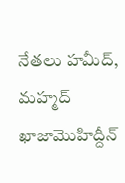నేతలు హమీద్, మహ్మద్ ఖాజామొహిద్దీన్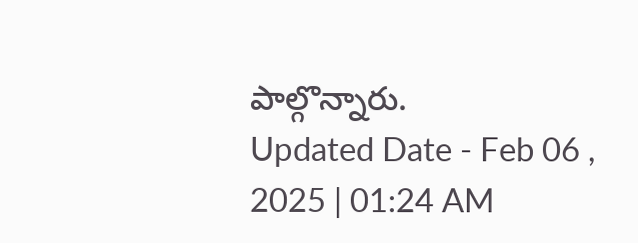పాల్గొన్నారు.
Updated Date - Feb 06 , 2025 | 01:24 AM